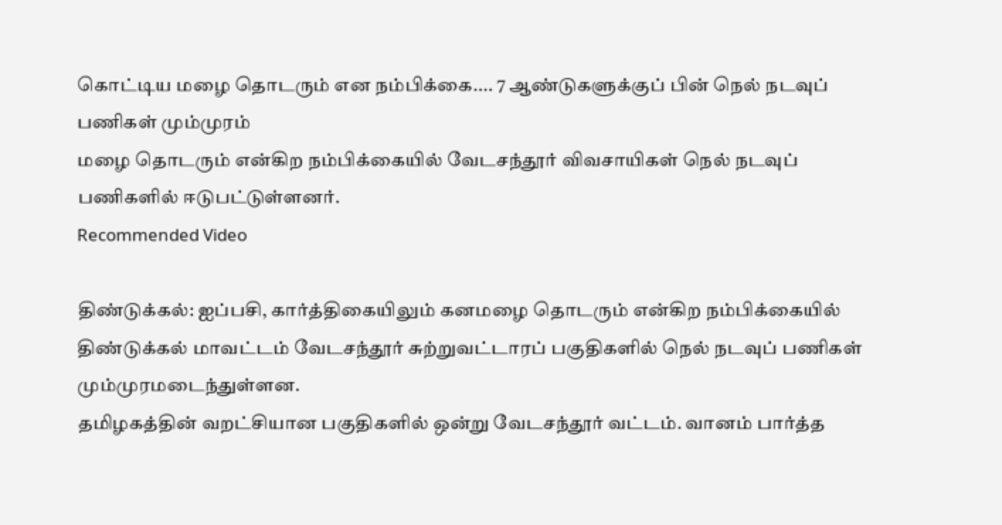கொட்டிய மழை தொடரும் என நம்பிக்கை.... 7 ஆண்டுகளுக்குப் பின் நெல் நடவுப் பணிகள் மும்முரம்
மழை தொடரும் என்கிற நம்பிக்கையில் வேடசந்தூர் விவசாயிகள் நெல் நடவுப் பணிகளில் ஈடுபட்டுள்ளனர்.
Recommended Video

திண்டுக்கல்: ஐப்பசி, கார்த்திகையிலும் கனமழை தொடரும் என்கிற நம்பிக்கையில் திண்டுக்கல் மாவட்டம் வேடசந்தூர் சுற்றுவட்டாரப் பகுதிகளில் நெல் நடவுப் பணிகள் மும்முரமடைந்துள்ளன.
தமிழகத்தின் வறட்சியான பகுதிகளில் ஒன்று வேடசந்தூர் வட்டம். வானம் பார்த்த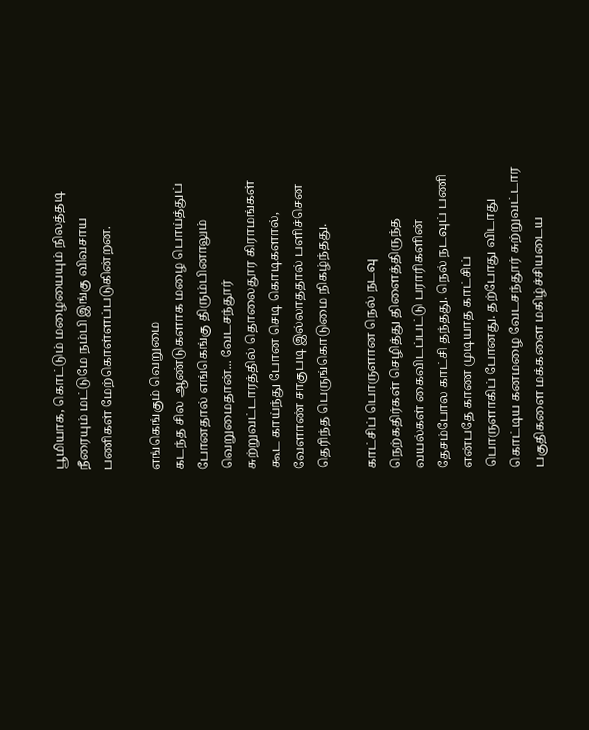பூமியாக, கொட்டும் மழையையும் நிலத்தடி நீரையும் மட்டுமே நம்பி இங்கு விவசாய பணிகள் மேற்கொள்ளப்படுகின்றன.

எங்கெங்கும் வெறுமை
கடந்த சில ஆண்டுகளாக மழை பொய்த்துப் போனதால் எங்கெங்கு திரும்பினாலும் வெறுமைதான்... வேடசந்தூர் சுற்றுவட்டாரத்தில் தொலைதூர கிராமங்கள் கூட காய்ந்து போன செடி கொடிகளால், வேளாண் சாகுபடி இல்லாததால் பளிச்சென தெரிந்த பெருங்கொடுமை நிகழ்ந்தது.

காட்சிப் பொருளான நெல் நடவு
நெற்கதிர்கள் செழித்து திளைத்திருந்த வயல்கள் கைவிடப்பட்டு பராரிகளின் தேசம்போல காட்சி தந்தது. நெல் நடவுப் பணி என்பதே காண முடியாத காட்சிப் பொருளாகிப் போனது. தற்போது விடாது கொட்டிய கனமழை வேடசந்தூர் சுற்றுவட்டார பகுதிகளை மக்களை மகிழ்ச்சியடைய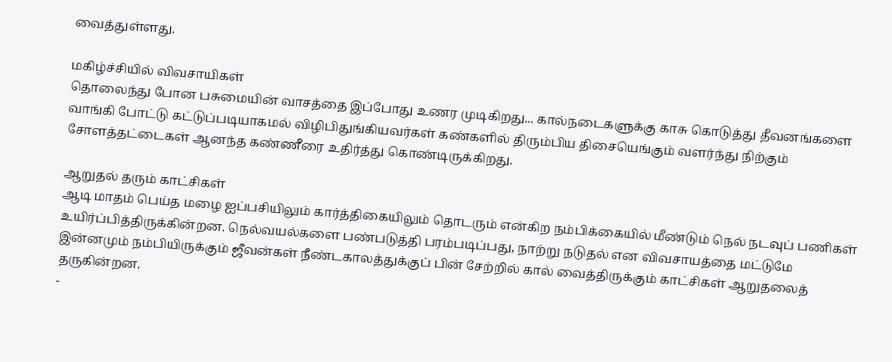வைத்துள்ளது.

மகிழ்ச்சியில் விவசாயிகள்
தொலைந்து போன பசுமையின் வாசத்தை இப்போது உணர முடிகிறது... கால்நடைகளுக்கு காசு கொடுத்து தீவனங்களை வாங்கி போட்டு கட்டுப்படியாகமல் விழிபிதுங்கியவர்கள் கண்களில் திரும்பிய திசையெங்கும் வளர்ந்து நிற்கும் சோளத்தட்டைகள் ஆனந்த கண்ணீரை உதிர்த்து கொண்டிருக்கிறது.

ஆறுதல் தரும் காட்சிகள்
ஆடி மாதம் பெய்த மழை ஐப்பசியிலும் கார்த்திகையிலும் தொடரும் என்கிற நம்பிக்கையில் மீண்டும் நெல் நடவுப் பணிகள் உயிர்ப்பித்திருக்கின்றன. நெல்வயல்களை பண்படுத்தி பரம்படிப்பது, நாற்று நடுதல் என விவசாயத்தை மட்டுமே இன்னமும் நம்பியிருக்கும் ஜீவன்கள் நீண்டகாலத்துக்குப் பின் சேற்றில் கால் வைத்திருக்கும் காட்சிகள் ஆறுதலைத் தருகின்றன.
-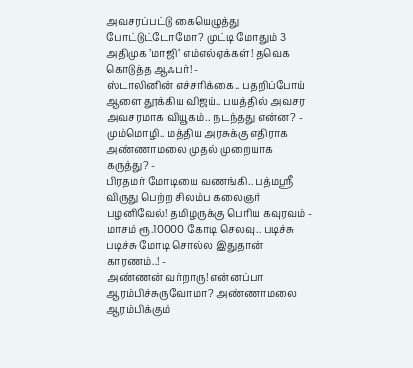அவசரப்பட்டு கையெழுத்து போட்டுட்டோமோ? முட்டி மோதும் 3 அதிமுக ’மாஜி’ எம்எல்ஏக்கள்! தவெக கொடுத்த ஆஃபர்! -
ஸ்டாலினின் எச்சரிக்கை.. பதறிப்போய் ஆளை தூக்கிய விஜய்.. பயத்தில் அவசர அவசரமாக வியூகம்.. நடந்தது என்ன? -
மும்மொழி.. மத்திய அரசுக்கு எதிராக அண்ணாமலை முதல் முறையாக கருத்து? -
பிரதமர் மோடியை வணங்கி.. பத்மஸ்ரீ விருது பெற்ற சிலம்ப கலைஞர் பழனிவேல்! தமிழருக்கு பெரிய கவுரவம் -
மாசம் ரூ.10000 கோடி செலவு.. படிச்சு படிச்சு மோடி சொல்ல இதுதான் காரணம்..! -
அண்ணன் வர்றாரு! என்னப்பா ஆரம்பிச்சுருவோமா? அண்ணாமலை ஆரம்பிக்கும்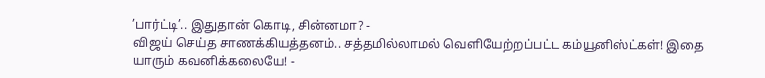’பார்ட்டி’.. இதுதான் கொடி, சின்னமா? -
விஜய் செய்த சாணக்கியத்தனம்.. சத்தமில்லாமல் வெளியேற்றப்பட்ட கம்யூனிஸ்ட்கள்! இதை யாரும் கவனிக்கலையே! -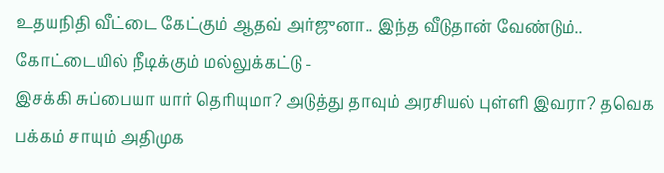உதயநிதி வீட்டை கேட்கும் ஆதவ் அர்ஜுனா.. இந்த வீடுதான் வேண்டும்.. கோட்டையில் நீடிக்கும் மல்லுக்கட்டு -
இசக்கி சுப்பையா யார் தெரியுமா? அடுத்து தாவும் அரசியல் புள்ளி இவரா? தவெக பக்கம் சாயும் அதிமுக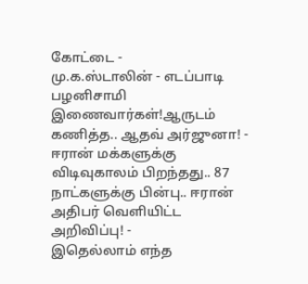கோட்டை -
மு.க.ஸ்டாலின் - எடப்பாடி பழனிசாமி இணைவார்கள்!ஆருடம் கணித்த.. ஆதவ் அர்ஜுனா! -
ஈரான் மக்களுக்கு விடிவுகாலம் பிறந்தது.. 87 நாட்களுக்கு பின்பு.. ஈரான் அதிபர் வெளியிட்ட அறிவிப்பு! -
இதெல்லாம் எந்த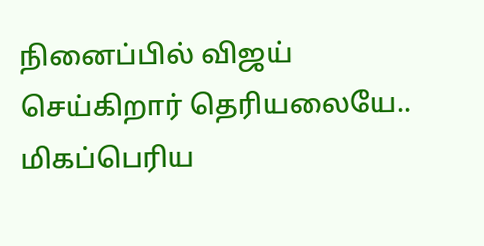நினைப்பில் விஜய் செய்கிறார் தெரியலையே.. மிகப்பெரிய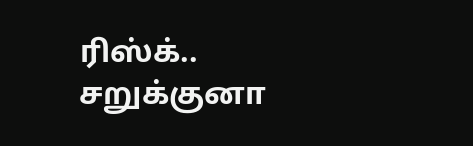ரிஸ்க்.. சறுக்குனா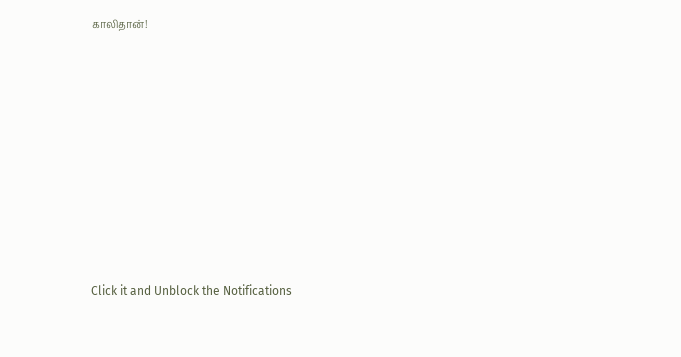காலிதான்!












Click it and Unblock the Notifications